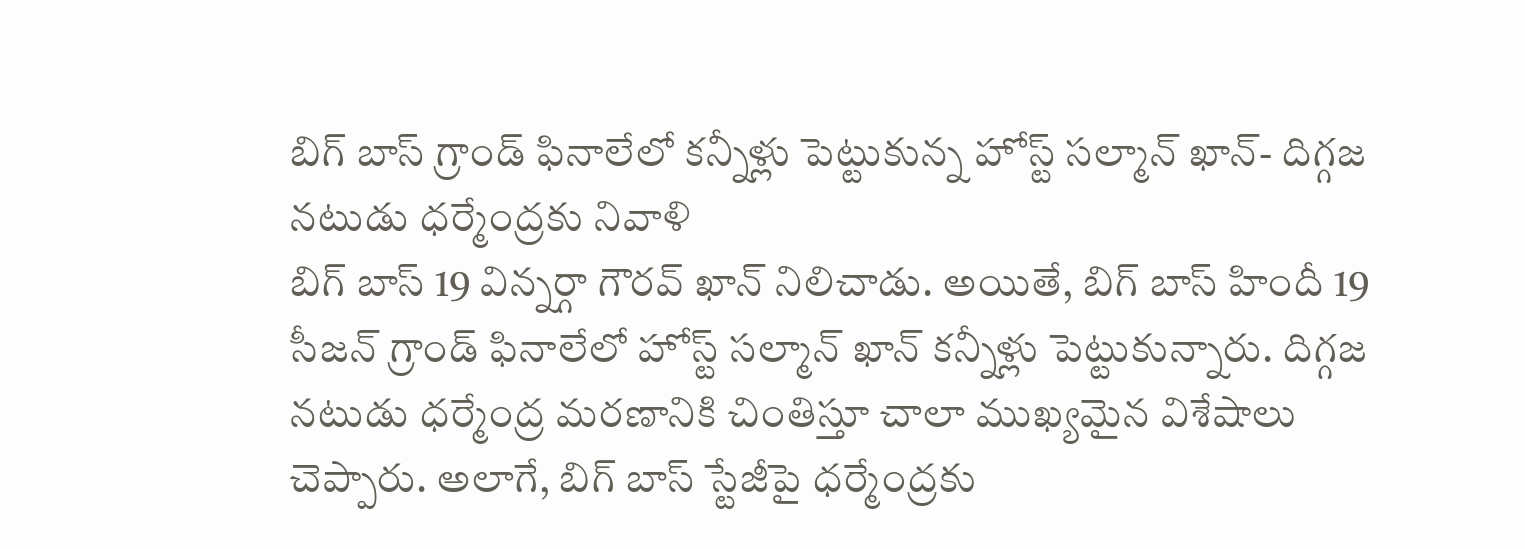బిగ్ బాస్ గ్రాండ్ ఫినాలేలో కన్నీళ్లు పెట్టుకున్న హోస్ట్ సల్మాన్ ఖాన్- దిగ్గజ నటుడు ధర్మేంద్రకు నివాళి
బిగ్ బాస్ 19 విన్నర్గా గౌరవ్ ఖాన్ నిలిచాడు. అయితే, బిగ్ బాస్ హిందీ 19 సీజన్ గ్రాండ్ ఫినాలేలో హోస్ట్ సల్మాన్ ఖాన్ కన్నీళ్లు పెట్టుకున్నారు. దిగ్గజ నటుడు ధర్మేంద్ర మరణానికి చింతిస్తూ చాలా ముఖ్యమైన విశేషాలు చెప్పారు. అలాగే, బిగ్ బాస్ స్టేజీపై ధర్మేంద్రకు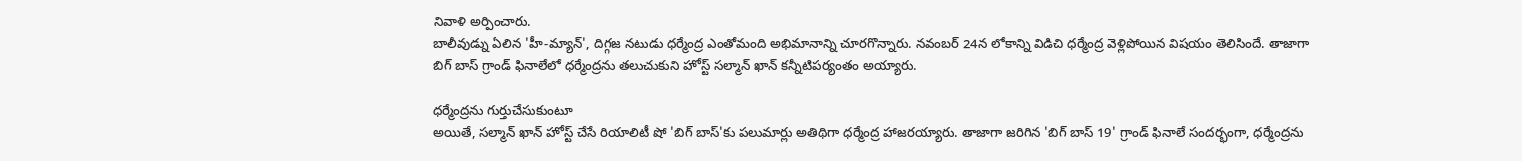నివాళి అర్పించారు.
బాలీవుడ్ను ఏలిన 'హీ-మ్యాన్', దిగ్గజ నటుడు ధర్మేంద్ర ఎంతోమంది అభిమానాన్ని చూరగొన్నారు. నవంబర్ 24న లోకాన్ని విడిచి ధర్మేంద్ర వెళ్లిపోయిన విషయం తెలిసిందే. తాజాగా బిగ్ బాస్ గ్రాండ్ ఫినాలేలో ధర్మేంద్రను తలుచుకుని హోస్ట్ సల్మాన్ ఖాన్ కన్నీటిపర్యంతం అయ్యారు.

ధర్మేంద్రను గుర్తుచేసుకుంటూ
అయితే, సల్మాన్ ఖాన్ హోస్ట్ చేసే రియాలిటీ షో 'బిగ్ బాస్'కు పలుమార్లు అతిథిగా ధర్మేంద్ర హాజరయ్యారు. తాజాగా జరిగిన 'బిగ్ బాస్ 19' గ్రాండ్ ఫినాలే సందర్భంగా, ధర్మేంద్రను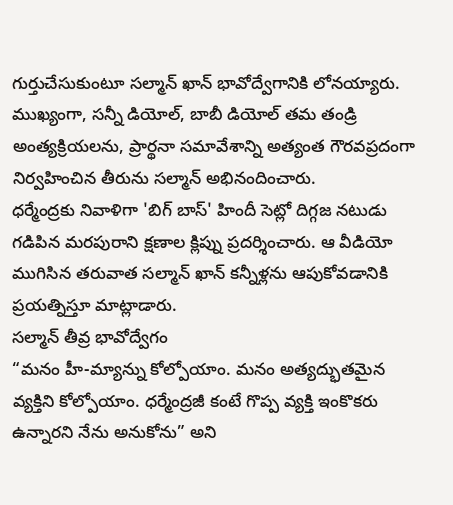గుర్తుచేసుకుంటూ సల్మాన్ ఖాన్ భావోద్వేగానికి లోనయ్యారు.
ముఖ్యంగా, సన్నీ డియోల్, బాబీ డియోల్ తమ తండ్రి అంత్యక్రియలను, ప్రార్థనా సమావేశాన్ని అత్యంత గౌరవప్రదంగా నిర్వహించిన తీరును సల్మాన్ అభినందించారు.
ధర్మేంద్రకు నివాళిగా 'బిగ్ బాస్' హిందీ సెట్లో దిగ్గజ నటుడు గడిపిన మరపురాని క్షణాల క్లిప్ను ప్రదర్శించారు. ఆ వీడియో ముగిసిన తరువాత సల్మాన్ ఖాన్ కన్నీళ్లను ఆపుకోవడానికి ప్రయత్నిస్తూ మాట్లాడారు.
సల్మాన్ తీవ్ర భావోద్వేగం
“మనం హీ-మ్యాన్ను కోల్పోయాం. మనం అత్యద్భుతమైన వ్యక్తిని కోల్పోయాం. ధర్మేంద్రజీ కంటే గొప్ప వ్యక్తి ఇంకొకరు ఉన్నారని నేను అనుకోను” అని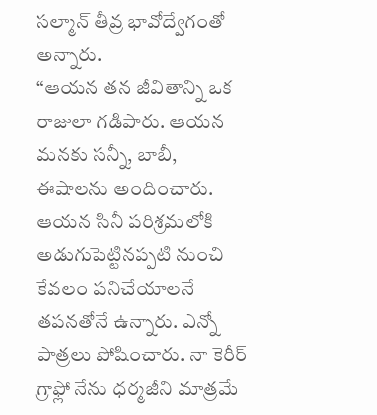సల్మాన్ తీవ్ర భావోద్వేగంతో అన్నారు.
“ఆయన తన జీవితాన్ని ఒక రాజులా గడిపారు. ఆయన మనకు సన్నీ, బాబీ, ఈషాలను అందించారు. ఆయన సినీ పరిశ్రమలోకి అడుగుపెట్టినప్పటి నుంచి కేవలం పనిచేయాలనే తపనతోనే ఉన్నారు. ఎన్నో పాత్రలు పోషించారు. నా కెరీర్ గ్రాఫ్లో నేను ధర్మజీని మాత్రమే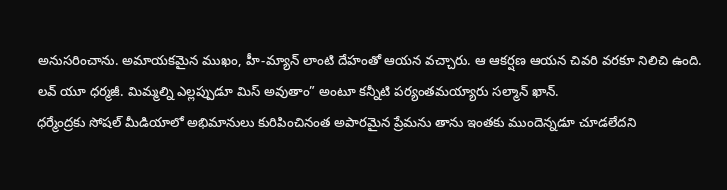అనుసరించాను. అమాయకమైన ముఖం, హీ-మ్యాన్ లాంటి దేహంతో ఆయన వచ్చారు. ఆ ఆకర్షణ ఆయన చివరి వరకూ నిలిచి ఉంది. లవ్ యూ ధర్మజీ. మిమ్మల్ని ఎల్లప్పుడూ మిస్ అవుతాం” అంటూ కన్నీటి పర్యంతమయ్యారు సల్మాన్ ఖాన్.
ధర్మేంద్రకు సోషల్ మీడియాలో అభిమానులు కురిపించినంత అపారమైన ప్రేమను తాను ఇంతకు ముందెన్నడూ చూడలేదని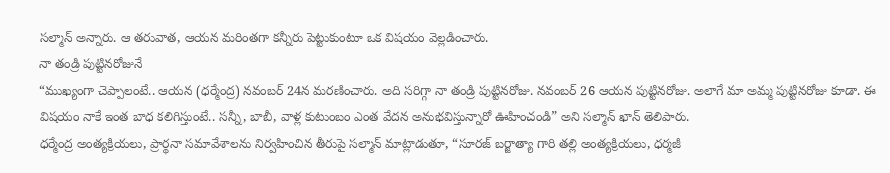సల్మాన్ అన్నారు. ఆ తరువాత, ఆయన మరింతగా కన్నీరు పెట్టుకుంటూ ఒక విషయం వెల్లడించారు.
నా తండ్రి పుట్టినరోజునే
“ముఖ్యంగా చెప్పాలంటే.. ఆయన (ధర్మేంద్ర) నవంబర్ 24న మరణించారు. అది సరిగ్గా నా తండ్రి పుట్టినరోజు. నవంబర్ 26 ఆయన పుట్టినరోజు. అలాగే మా అమ్మ పుట్టినరోజు కూడా. ఈ విషయం నాకే ఇంత బాధ కలిగిస్తుంటే.. సన్నీ, బాబీ, వాళ్ల కుటుంబం ఎంత వేదన అనుభవిస్తున్నారో ఊహించండి” అని సల్మాన్ ఖాన్ తెలిపారు.
ధర్మేంద్ర అంత్యక్రియలు, ప్రార్థనా సమావేశాలను నిర్వహించిన తీరుపై సల్మాన్ మాట్లాడుతూ, “సూరజ్ బర్జాత్యా గారి తల్లి అంత్యక్రియలు, ధర్మజీ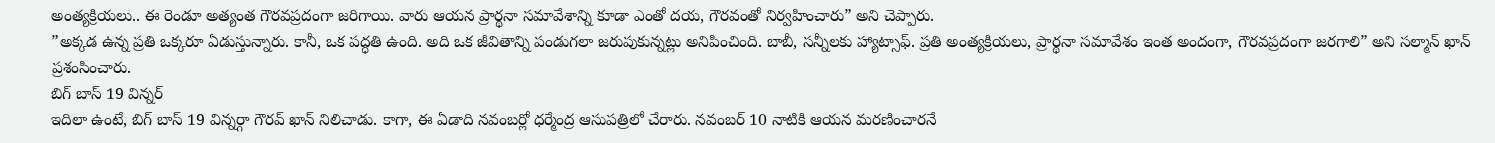అంత్యక్రియలు.. ఈ రెండూ అత్యంత గౌరవప్రదంగా జరిగాయి. వారు ఆయన ప్రార్థనా సమావేశాన్ని కూడా ఎంతో దయ, గౌరవంతో నిర్వహించారు” అని చెప్పారు.
”అక్కడ ఉన్న ప్రతి ఒక్కరూ ఏడుస్తున్నారు. కానీ, ఒక పద్ధతి ఉంది. అది ఒక జీవితాన్ని పండుగలా జరుపుకున్నట్లు అనిపించింది. బాబీ, సన్నీలకు హ్యాట్సాఫ్. ప్రతి అంత్యక్రియలు, ప్రార్థనా సమావేశం ఇంత అందంగా, గౌరవప్రదంగా జరగాలి” అని సల్మాన్ ఖాన్ ప్రశంసించారు.
బిగ్ బాస్ 19 విన్నర్
ఇదిలా ఉంటే, బిగ్ బాస్ 19 విన్నర్గా గౌరవ్ ఖాన్ నిలిచాడు. కాగా, ఈ ఏడాది నవంబర్లో ధర్మేంద్ర ఆసుపత్రిలో చేరారు. నవంబర్ 10 నాటికి ఆయన మరణించారనే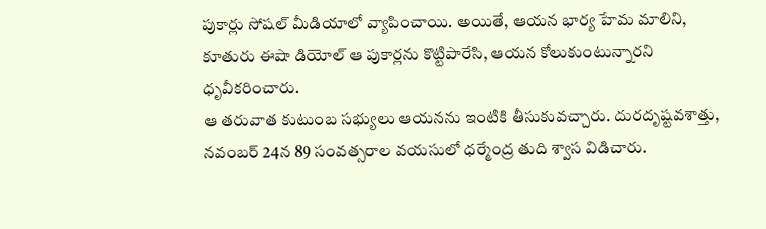పుకార్లు సోషల్ మీడియాలో వ్యాపించాయి. అయితే, ఆయన భార్య హేమ మాలిని, కూతురు ఈషా డియోల్ ఆ పుకార్లను కొట్టిపారేసి, ఆయన కోలుకుంటున్నారని ధృవీకరించారు.
ఆ తరువాత కుటుంబ సభ్యులు ఆయనను ఇంటికి తీసుకువచ్చారు. దురదృష్టవశాత్తు, నవంబర్ 24న 89 సంవత్సరాల వయసులో ధర్మేంద్ర తుది శ్వాస విడిచారు.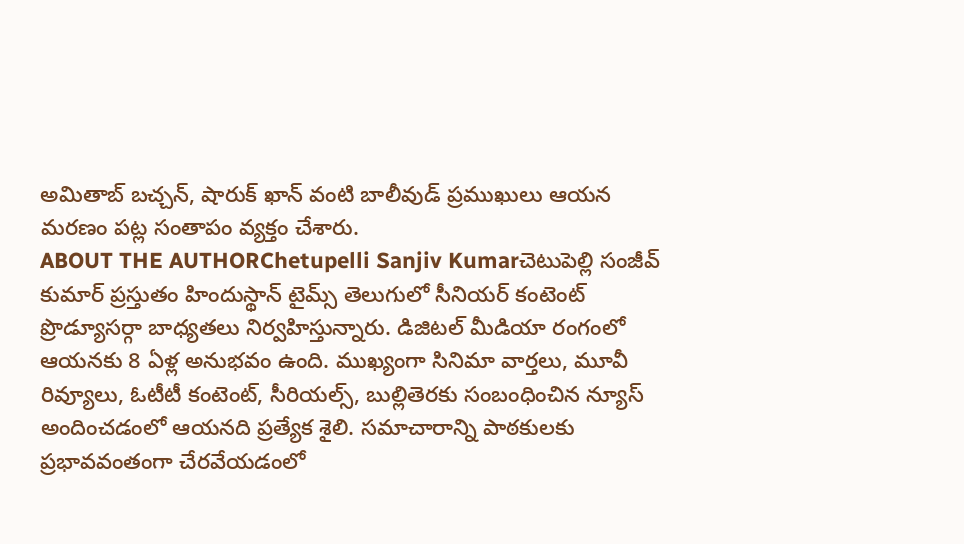అమితాబ్ బచ్చన్, షారుక్ ఖాన్ వంటి బాలీవుడ్ ప్రముఖులు ఆయన మరణం పట్ల సంతాపం వ్యక్తం చేశారు.
ABOUT THE AUTHORChetupelli Sanjiv Kumarచెటుపెల్లి సంజీవ్ కుమార్ ప్రస్తుతం హిందుస్థాన్ టైమ్స్ తెలుగులో సీనియర్ కంటెంట్ ప్రొడ్యూసర్గా బాధ్యతలు నిర్వహిస్తున్నారు. డిజిటల్ మీడియా రంగంలో ఆయనకు 8 ఏళ్ల అనుభవం ఉంది. ముఖ్యంగా సినిమా వార్తలు, మూవీ రివ్యూలు, ఓటీటీ కంటెంట్, సీరియల్స్, బుల్లితెరకు సంబంధించిన న్యూస్ అందించడంలో ఆయనది ప్రత్యేక శైలి. సమాచారాన్ని పాఠకులకు ప్రభావవంతంగా చేరవేయడంలో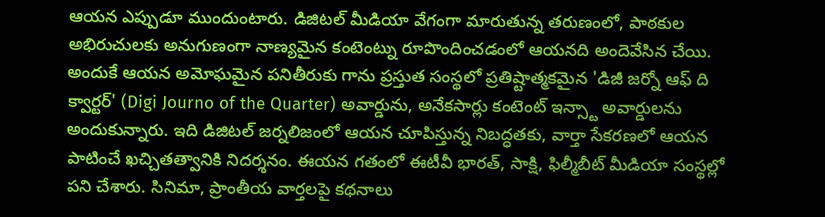ఆయన ఎప్పుడూ ముందుంటారు. డిజిటల్ మీడియా వేగంగా మారుతున్న తరుణంలో, పాఠకుల అభిరుచులకు అనుగుణంగా నాణ్యమైన కంటెంట్ను రూపొందించడంలో ఆయనది అందెవేసిన చేయి. అందుకే ఆయన అమోఘమైన పనితీరుకు గాను ప్రస్తుత సంస్థలో ప్రతిష్టాత్మకమైన 'డిజీ జర్నో ఆఫ్ ది క్వార్టర్' (Digi Journo of the Quarter) అవార్డును, అనేకసార్లు కంటెంట్ ఇన్స్టా అవార్డులను అందుకున్నారు. ఇది డిజిటల్ జర్నలిజంలో ఆయన చూపిస్తున్న నిబద్ధతకు, వార్తా సేకరణలో ఆయన పాటించే ఖచ్చితత్వానికి నిదర్శనం. ఈయన గతంలో ఈటీవీ భారత్, సాక్షి, ఫిల్మీబీట్ మీడియా సంస్థల్లో పని చేశారు. సినిమా, ప్రాంతీయ వార్తలపై కథనాలు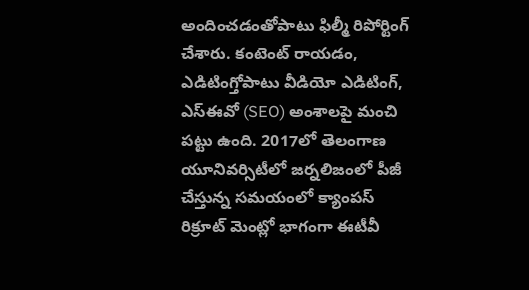అందించడంతోపాటు ఫిల్మీ రిపోర్టింగ్ చేశారు. కంటెంట్ రాయడం, ఎడిటింగ్తోపాటు వీడియో ఎడిటింగ్, ఎస్ఈవో (SEO) అంశాలపై మంచి పట్టు ఉంది. 2017లో తెలంగాణ యూనివర్సిటీలో జర్నలిజంలో పీజీ చేస్తున్న సమయంలో క్యాంపస్ రిక్రూట్ మెంట్లో భాగంగా ఈటీవీ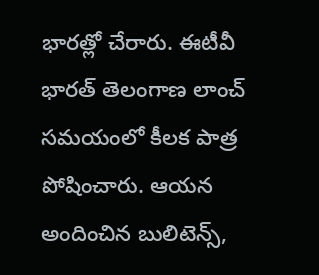భారత్లో చేరారు. ఈటీవీ భారత్ తెలంగాణ లాంచ్ సమయంలో కీలక పాత్ర పోషించారు. ఆయన అందించిన బులిటెన్స్,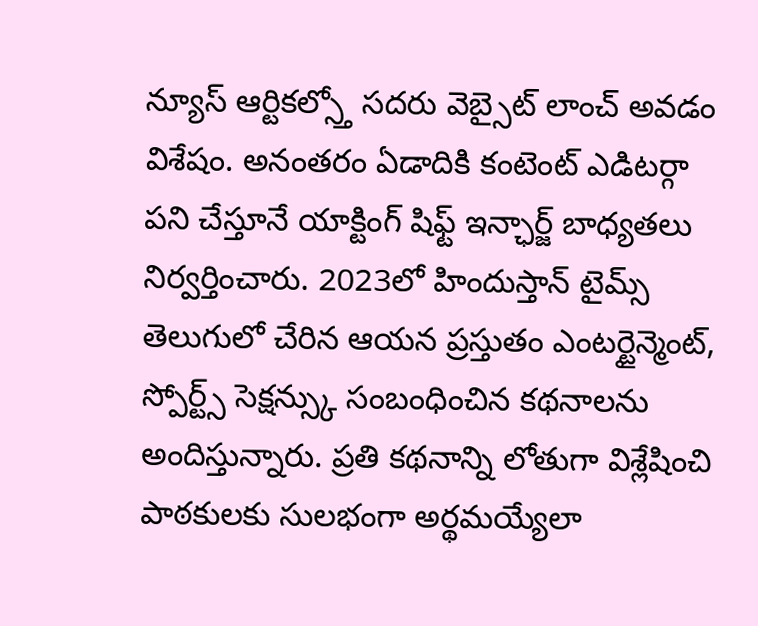న్యూస్ ఆర్టికల్స్తో సదరు వెబ్సైట్ లాంచ్ అవడం విశేషం. అనంతరం ఏడాదికి కంటెంట్ ఎడిటర్గా పని చేస్తూనే యాక్టింగ్ షిఫ్ట్ ఇన్ఛార్జ్ బాధ్యతలు నిర్వర్తించారు. 2023లో హిందుస్తాన్ టైమ్స్ తెలుగులో చేరిన ఆయన ప్రస్తుతం ఎంటర్టైన్మెంట్, స్పోర్ట్స్ సెక్షన్స్కు సంబంధించిన కథనాలను అందిస్తున్నారు. ప్రతి కథనాన్ని లోతుగా విశ్లేషించి పాఠకులకు సులభంగా అర్థమయ్యేలా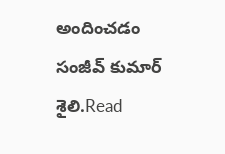అందించడం సంజీవ్ కుమార్ శైలి.Read